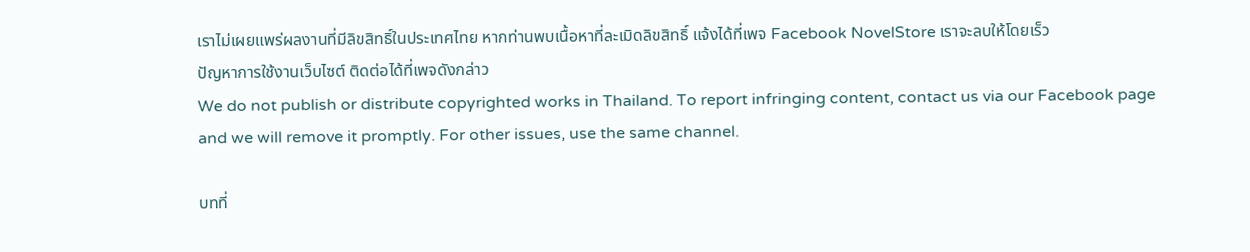เราไม่เผยแพร่ผลงานที่มีลิขสิทธิ์ในประเทศไทย หากท่านพบเนื้อหาที่ละเมิดลิขสิทธิ์ แจ้งได้ที่เพจ Facebook NovelStore เราจะลบให้โดยเร็ว
ปัญหาการใช้งานเว็บไซต์ ติดต่อได้ที่เพจดังกล่าว
We do not publish or distribute copyrighted works in Thailand. To report infringing content, contact us via our Facebook page and we will remove it promptly. For other issues, use the same channel.

บทที่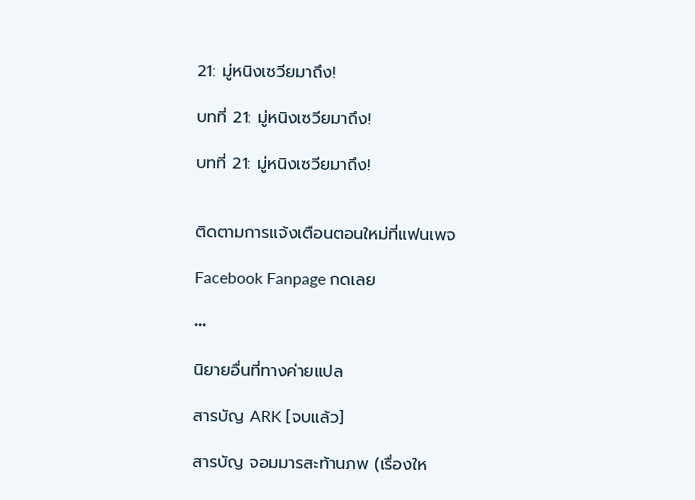21: มู่หนิงเซวียมาถึง!

บทที่ 21: มู่หนิงเซวียมาถึง!

บทที่ 21: มู่หนิงเซวียมาถึง!


ติดตามการแจ้งเตือนตอนใหม่ที่แฟนเพจ

Facebook Fanpage กดเลย

•••

นิยายอื่นที่ทางค่ายแปล

สารบัญ ARK [จบแล้ว]

สารบัญ จอมมารสะท้านภพ (เรื่องให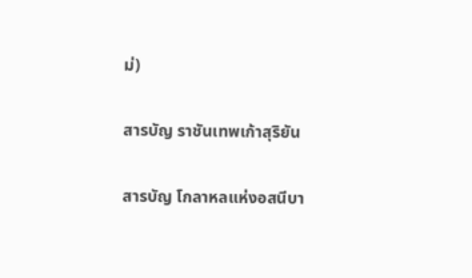ม่)

สารบัญ ราชันเทพเก้าสุริยัน

สารบัญ โกลาหลแห่งอสนีบา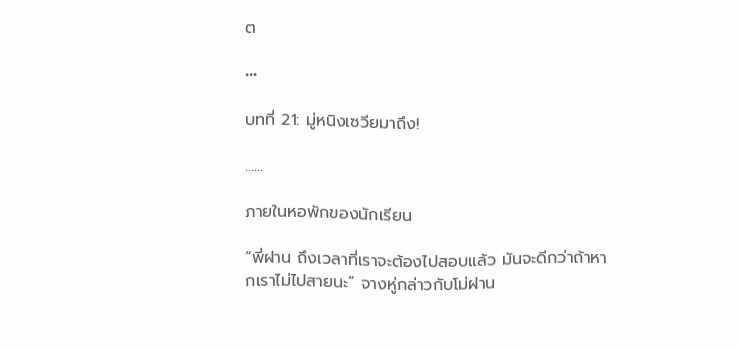ต

•••

บทที่ 21: มู่หนิงเซวียมาถึง!

......

ภายในหอพักของนักเรียน

“พี่ฝาน ถึงเวลาที่เราจะต้องไปสอบแล้ว มันจะดีกว่าถ้าหากเราไม่ไปสายนะ” จางหู่กล่าวกับโม่ฝาน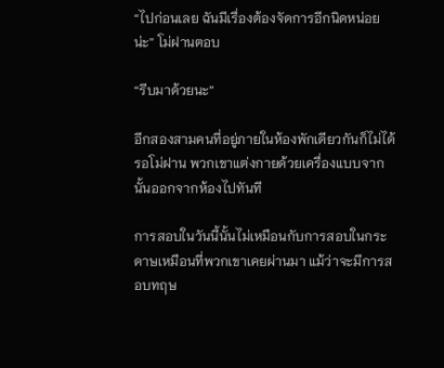“ไปก่อนเลย ฉันมีเรื่องต้องจัดการอีกนิดหน่อยน่ะ” โม่ฝานตอบ

“รีบมาด้วยนะ”

อีกสองสามคนที่อยู่ภายในห้องพักเดียวกันก็ไม่ได้รอโม่ฝาน พวกเขาแต่งกายด้วยเครื่องแบบจากนั้นออกจากห้องไปทันที

การสอบในวันนี้นั้นไม่เหมือนกับการสอบในกระดาษเหมือนที่พวกเขาเคยผ่านมา แม้ว่าจะมีการสอบทฤษ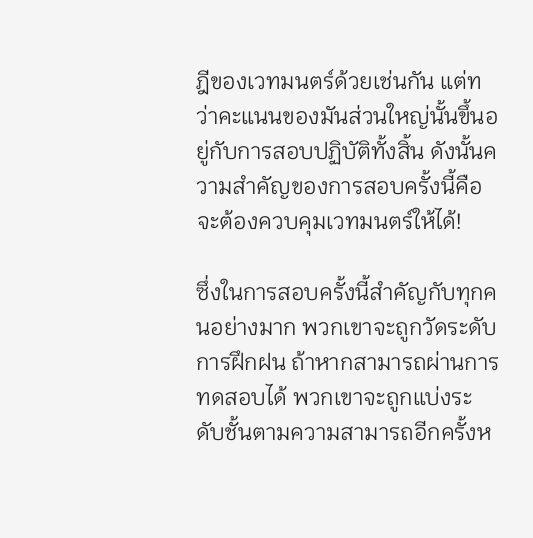ฎีของเวทมนตร์ด้วยเช่นกัน แต่ทว่าคะแนนของมันส่วนใหญ่นั้นขึ้นอยู่กับการสอบปฏิบัติทั้งสิ้น ดังนั้นความสำคัญของการสอบครั้งนี้คือจะต้องควบคุมเวทมนตร์ให้ได้!

ซึ่งในการสอบครั้งนี้สำคัญกับทุกคนอย่างมาก พวกเขาจะถูกวัดระดับการฝึกฝน ถ้าหากสามารถผ่านการทดสอบได้ พวกเขาจะถูกแบ่งระดับชั้นตามความสามารถอีกครั้งห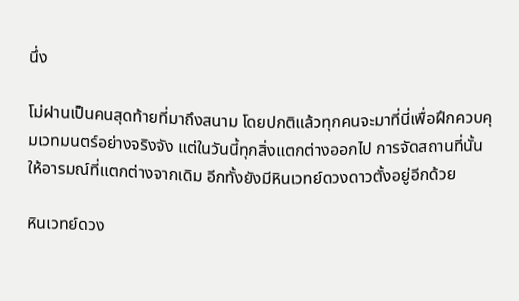นึ่ง

โม่ฝานเป็นคนสุดท้ายที่มาถึงสนาม โดยปกติแล้วทุกคนจะมาที่นี่เพื่อฝึกควบคุมเวทมนตร์อย่างจริงจัง แต่ในวันนี้ทุกสิ่งแตกต่างออกไป การจัดสถานที่นั้นให้อารมณ์ที่แตกต่างจากเดิม อีกทั้งยังมีหินเวทย์ดวงดาวตั้งอยู่อีกด้วย

หินเวทย์ดวง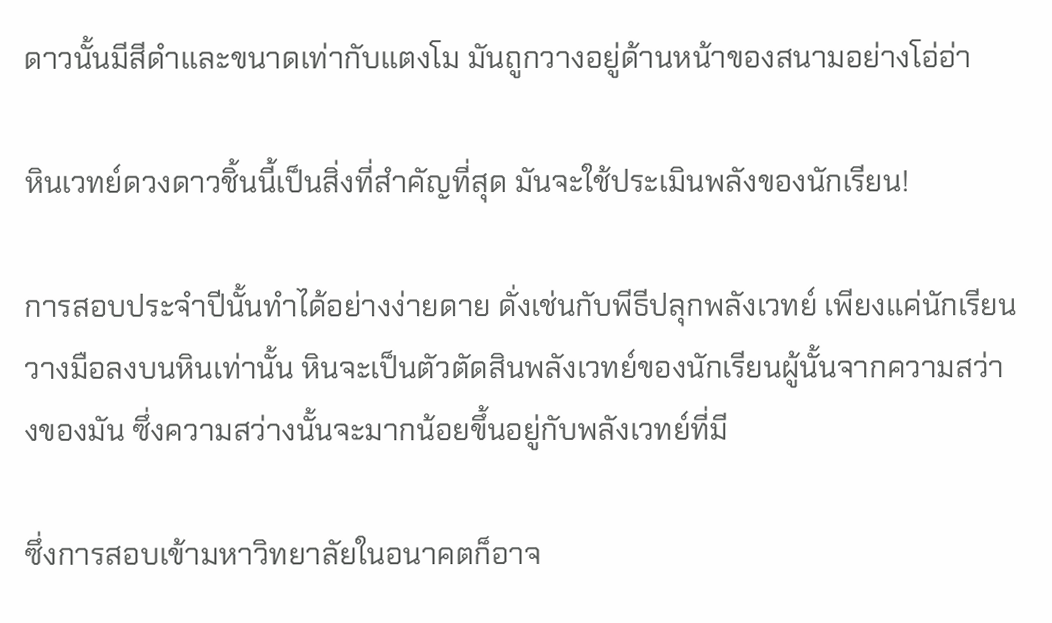ดาวนั้นมีสีดำและขนาดเท่ากับแตงโม มันถูกวางอยู่ด้านหน้าของสนามอย่างโอ่อ่า

หินเวทย์ดวงดาวชิ้นนี้เป็นสิ่งที่สำคัญที่สุด มันจะใช้ประเมินพลังของนักเรียน!

การสอบประจำปีนั้นทำได้อย่างง่ายดาย ดั่งเช่นกับพีธีปลุกพลังเวทย์ เพียงแค่นักเรียนวางมือลงบนหินเท่านั้น หินจะเป็นตัวตัดสินพลังเวทย์ของนักเรียนผู้นั้นจากความสว่างของมัน ซึ่งความสว่างนั้นจะมากน้อยขึ้นอยู่กับพลังเวทย์ที่มี

ซึ่งการสอบเข้ามหาวิทยาลัยในอนาคตก็อาจ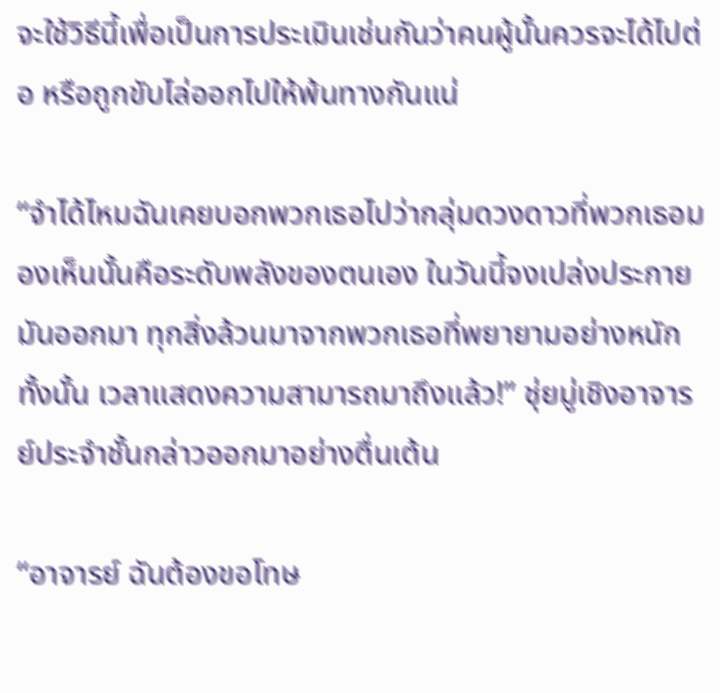จะใช้วิธีนี้เพื่อเป็นการประเมินเช่นกันว่าคนผู้นั้นควรจะได้ไปต่อ หรือถูกขับไล่ออกไปให้พ้นทางกันแน่

“จำได้ไหมฉันเคยบอกพวกเธอไปว่ากลุ่มดวงดาวที่พวกเธอมองเห็นนั้นคือระดับพลังของตนเอง ในวันนี้จงเปล่งประกายมันออกมา ทุกสิ่งล้วนมาจากพวกเธอที่พยายามอย่างหนักทั้งนั้น เวลาแสดงความสามารถมาถึงแล้ว!” ชุ่ยมู่เชิงอาจารย์ประจำชั้นกล่าวออกมาอย่างตื่นเต้น

“อาจารย์ ฉันต้องขอโทษ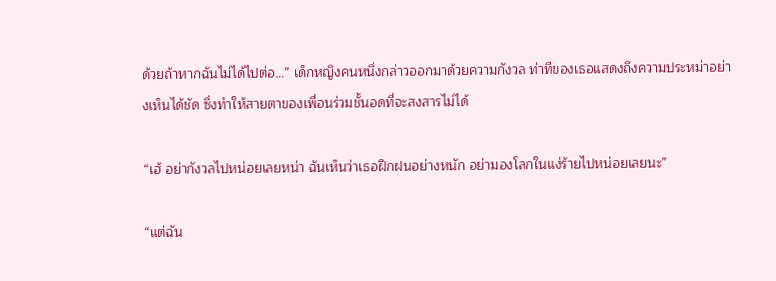ด้วยถ้าหากฉันไม่ได้ไปต่อ…” เด็กหญิงคนหนึ่งกล่าวออกมาด้วยความกังวล ท่าทีของเธอแสดงถึงความประหม่าอย่างเห็นได้ชัด ซึ่งทำให้สายตาของเพื่อนร่วมชั้นอดที่จะสงสารไม่ได้

“เฮ้ อย่ากังวลไปหน่อยเลยหน่า ฉันเห็นว่าเธอฝึกฝนอย่างหนัก อย่ามองโลกในแง่ร้ายไปหน่อยเลยนะ”

“แต่ฉัน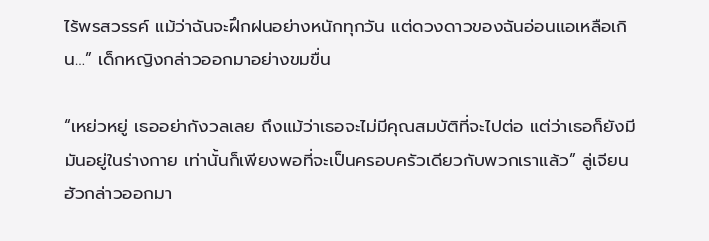ไร้พรสวรรค์ แม้ว่าฉันจะฝึกฝนอย่างหนักทุกวัน แต่ดวงดาวของฉันอ่อนแอเหลือเกิน…” เด็กหญิงกล่าวออกมาอย่างขมขื่น

“เหย่วหยู่ เธออย่ากังวลเลย ถึงแม้ว่าเธอจะไม่มีคุณสมบัติที่จะไปต่อ แต่ว่าเธอก็ยังมีมันอยู่ในร่างกาย เท่านั้นก็เพียงพอที่จะเป็นครอบครัวเดียวกับพวกเราแล้ว” ลู่เจียนฮัวกล่าวออกมา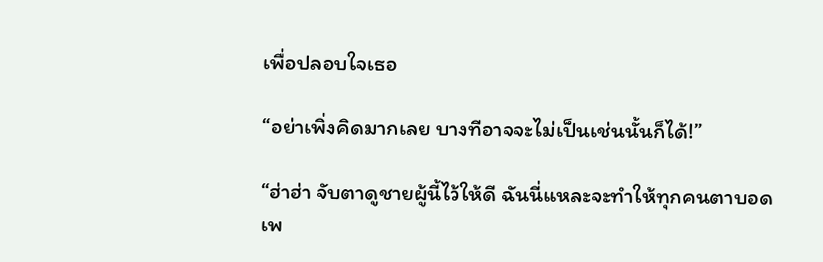เพื่อปลอบใจเธอ

“อย่าเพิ่งคิดมากเลย บางทีอาจจะไม่เป็นเช่นนั้นก็ได้!”

“ฮ่าฮ่า จับตาดูชายผู้นี้ไว้ให้ดี ฉันนี่แหละจะทำให้ทุกคนตาบอดเพ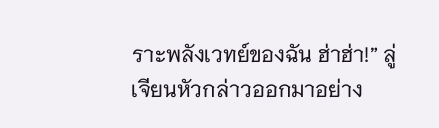ราะพลังเวทย์ของฉัน ฮ่าฮ่า!” ลู่เจียนหัวกล่าวออกมาอย่าง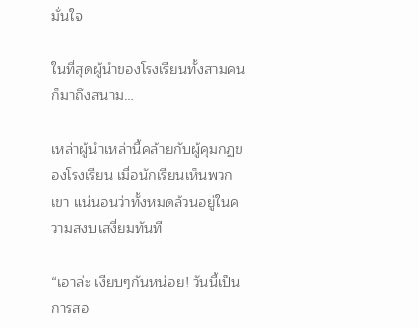มั่นใจ

ในที่สุดผู้นำของโรงเรียนทั้งสามคนก็มาถึงสนาม…

เหล่าผู้นำเหล่านี้คล้ายกับผู้คุมกฏของโรงเรียน เมื่อนักเรียนเห็นพวกเขา แน่นอนว่าทั้งหมดล้วนอยู่ในความสงบเสงี่ยมทันที

“เอาล่ะ เงียบๆกันหน่อย! วันนี้เป็นการสอ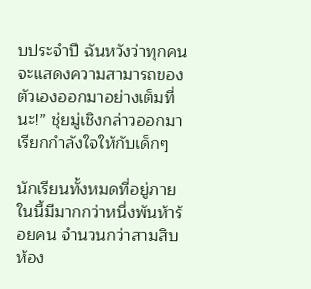บประจำปี ฉันหวังว่าทุกคนจะแสดงความสามารถของตัวเองออกมาอย่างเต็มที่นะ!” ชุ่ยมู่เชิงกล่าวออกมาเรียกกำลังใจให้กับเด็กๆ

นักเรียนทั้งหมดที่อยู่ภายในนี้มีมากกว่าหนึ่งพันห้าร้อยคน จำนวนกว่าสามสิบห้อง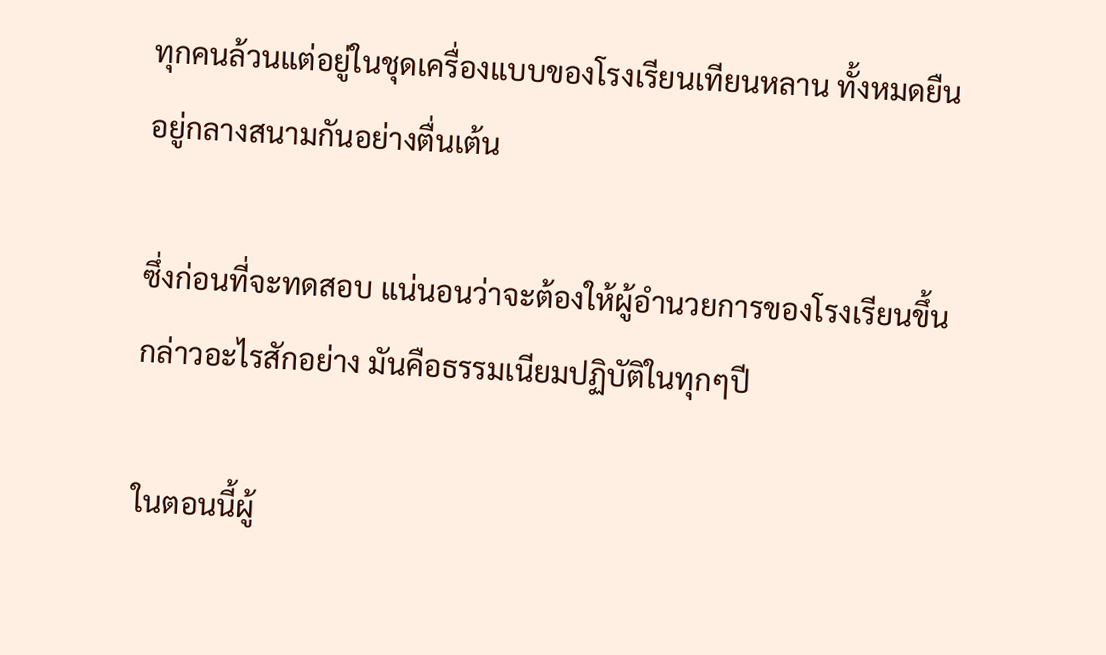ทุกคนล้วนแต่อยู่ในชุดเครื่องแบบของโรงเรียนเทียนหลาน ทั้งหมดยืนอยู่กลางสนามกันอย่างตื่นเต้น

ซึ่งก่อนที่จะทดสอบ แน่นอนว่าจะต้องให้ผู้อำนวยการของโรงเรียนขึ้นกล่าวอะไรสักอย่าง มันคือธรรมเนียมปฏิบัติในทุกๆปี

ในตอนนี้ผู้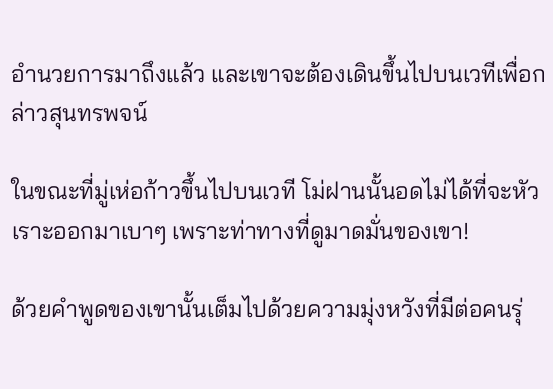อำนวยการมาถึงแล้ว และเขาจะต้องเดินขึ้นไปบนเวทีเพื่อกล่าวสุนทรพจน์

ในขณะที่มู่เห่อก้าวขึ้นไปบนเวที โม่ฝานนั้นอดไม่ได้ที่จะหัวเราะออกมาเบาๆ เพราะท่าทางที่ดูมาดมั่นของเขา!

ด้วยคำพูดของเขานั้นเต็มไปด้วยความมุ่งหวังที่มีต่อคนรุ่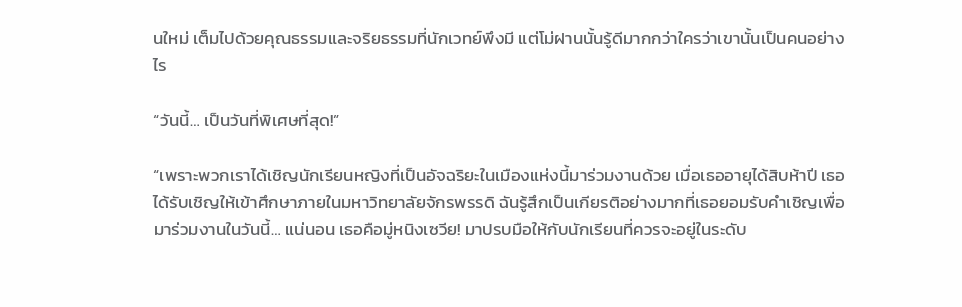นใหม่ เต็มไปด้วยคุณธรรมและจริยธรรมที่นักเวทย์พึงมี แต่โม่ฝานนั้นรู้ดีมากกว่าใครว่าเขานั้นเป็นคนอย่างไร

“วันนี้… เป็นวันที่พิเศษที่สุด!”

“เพราะพวกเราได้เชิญนักเรียนหญิงที่เป็นอัจฉริยะในเมืองแห่งนี้มาร่วมงานด้วย เมื่อเธออายุได้สิบห้าปี เธอได้รับเชิญให้เข้าศึกษาภายในมหาวิทยาลัยจักรพรรดิ ฉันรู้สึกเป็นเกียรติอย่างมากที่เธอยอมรับคำเชิญเพื่อมาร่วมงานในวันนี้… แน่นอน เธอคือมู่หนิงเซวีย! มาปรบมือให้กับนักเรียนที่ควรจะอยู่ในระดับ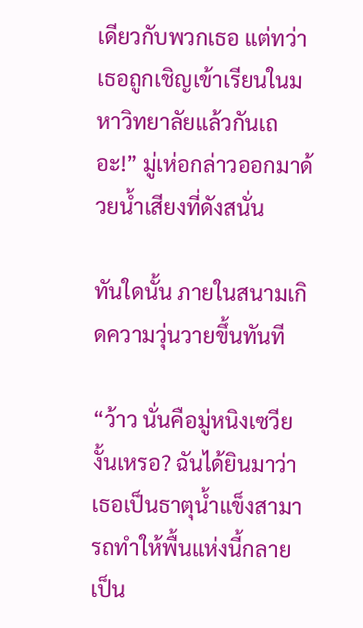เดียวกับพวกเธอ แต่ทว่าเธอถูกเชิญเข้าเรียนในมหาวิทยาลัยแล้วกันเถอะ!” มู่เห่อกล่าวออกมาด้วยน้ำเสียงที่ดังสนั่น

ทันใดนั้น ภายในสนามเกิดความวุ่นวายขึ้นทันที

“ว้าว นั่นคือมู่หนิงเซวียงั้นเหรอ? ฉันได้ยินมาว่าเธอเป็นธาตุน้ำแข็งสามารถทำให้พื้นแห่งนี้กลายเป็น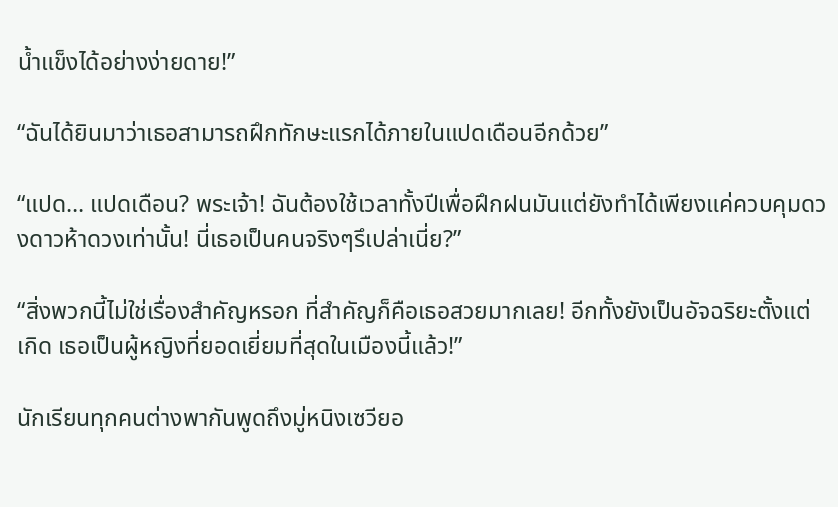น้ำแข็งได้อย่างง่ายดาย!”

“ฉันได้ยินมาว่าเธอสามารถฝึกทักษะแรกได้ภายในแปดเดือนอีกด้วย”

“แปด… แปดเดือน? พระเจ้า! ฉันต้องใช้เวลาทั้งปีเพื่อฝึกฝนมันแต่ยังทำได้เพียงแค่ควบคุมดวงดาวห้าดวงเท่านั้น! นี่เธอเป็นคนจริงๆรึเปล่าเนี่ย?”

“สิ่งพวกนี้ไม่ใช่เรื่องสำคัญหรอก ที่สำคัญก็คือเธอสวยมากเลย! อีกทั้งยังเป็นอัจฉริยะตั้งแต่เกิด เธอเป็นผู้หญิงที่ยอดเยี่ยมที่สุดในเมืองนี้แล้ว!”

นักเรียนทุกคนต่างพากันพูดถึงมู่หนิงเซวียอ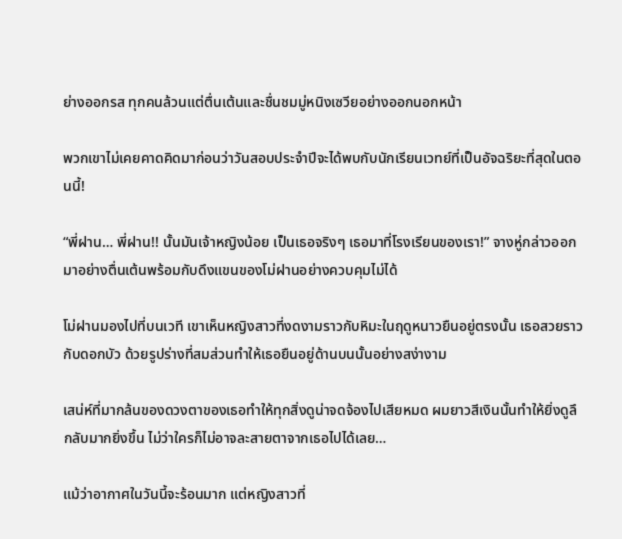ย่างออกรส ทุกคนล้วนแต่ตื่นเต้นและชื่นชมมู่หนิงเซวียอย่างออกนอกหน้า

พวกเขาไม่เคยคาดคิดมาก่อนว่าวันสอบประจำปีจะได้พบกับนักเรียนเวทย์ที่เป็นอัจฉริยะที่สุดในตอนนี้!

“พี่ฝาน… พี่ฝาน!! นั้นมันเจ้าหญิงน้อย เป็นเธอจริงๆ เธอมาที่โรงเรียนของเรา!” จางหู่กล่าวออกมาอย่างตื่นเต้นพร้อมกับดึงแขนของโม่ฝานอย่างควบคุมไม่ได้

โม่ฝานมองไปที่บนเวที เขาเห็นหญิงสาวที่งดงามราวกับหิมะในฤดูหนาวยืนอยู่ตรงนั้น เธอสวยราวกับดอกบัว ด้วยรูปร่างที่สมส่วนทำให้เธอยืนอยู่ด้านบนนั้นอย่างสง่างาม

เสน่ห์ที่มากล้นของดวงตาของเธอทำให้ทุกสิ่งดูน่าจดจ้องไปเสียหมด ผมยาวสีเงินนั้นทำให้ยิ่งดูลึกลับมากยิ่งขึ้น ไม่ว่าใครก็ไม่อาจละสายตาจากเธอไปได้เลย…

แม้ว่าอากาศในวันนี้จะร้อนมาก แต่หญิงสาวที่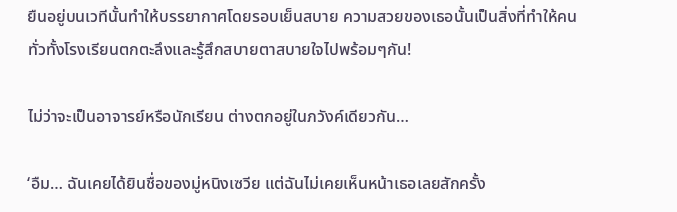ยืนอยู่บนเวทีนั้นทำให้บรรยากาศโดยรอบเย็นสบาย ความสวยของเธอนั้นเป็นสิ่งที่ทำให้คนทั่วทั้งโรงเรียนตกตะลึงและรู้สึกสบายตาสบายใจไปพร้อมๆกัน!

ไม่ว่าจะเป็นอาจารย์หรือนักเรียน ต่างตกอยู่ในภวังค์เดียวกัน…

‘อืม… ฉันเคยได้ยินชื่อของมู่หนิงเซวีย แต่ฉันไม่เคยเห็นหน้าเธอเลยสักครั้ง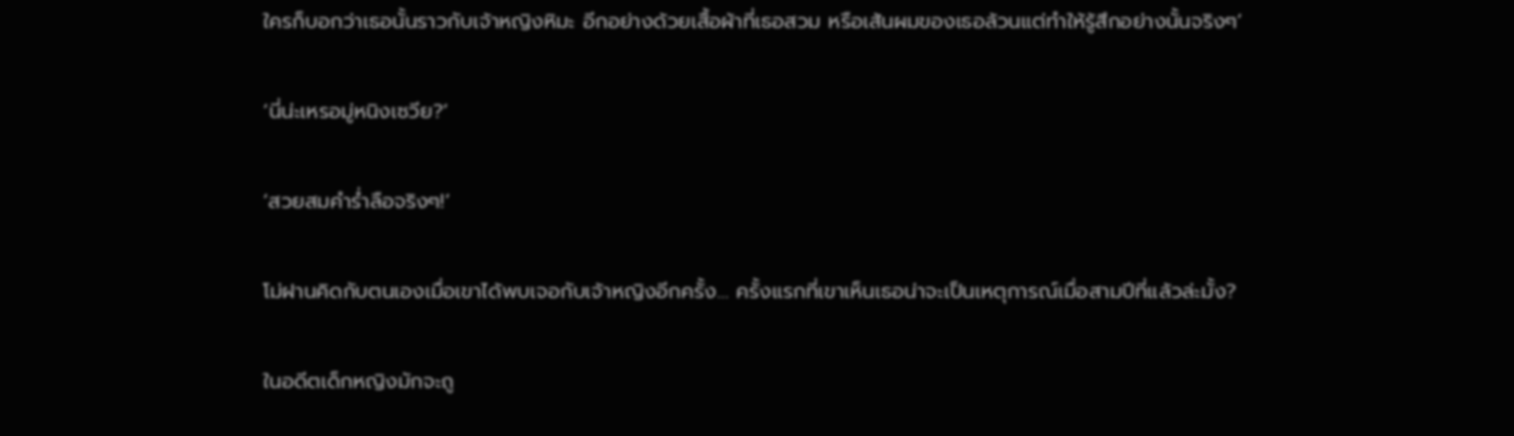ใครก็บอกว่าเธอนั้นราวกับเจ้าหญิงหิมะ อีกอย่างด้วยเสื้อผ้าที่เธอสวม หรือเส้นผมของเธอล้วนแต่ทำให้รู้สึกอย่างนั้นจริงๆ’

‘นี่น่ะเหรอมู่หนิงเซวีย?’

‘สวยสมคำร่ำลือจริงๆ!’

โม่ฝานคิดกับตนเองเมื่อเขาได้พบเจอกับเจ้าหญิงอีกครั้ง… ครั้งแรกที่เขาเห็นเธอน่าจะเป็นเหตุการณ์เมื่อสามปีที่แล้วล่ะมั้ง?

ในอดีตเด็กหญิงมักจะถู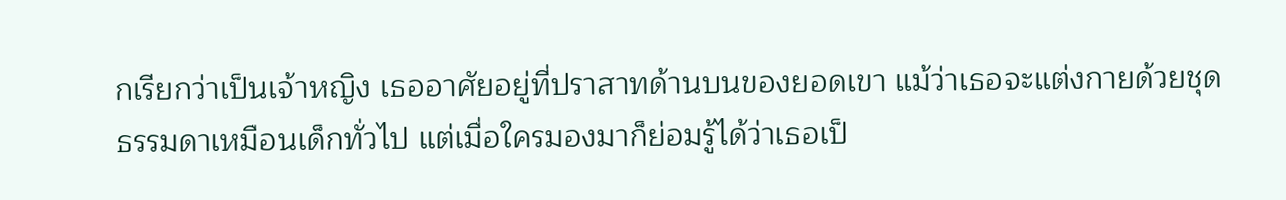กเรียกว่าเป็นเจ้าหญิง เธออาศัยอยู่ที่ปราสาทด้านบนของยอดเขา แม้ว่าเธอจะแต่งกายด้วยชุดธรรมดาเหมือนเด็กทั่วไป แต่เมื่อใครมองมาก็ย่อมรู้ได้ว่าเธอเป็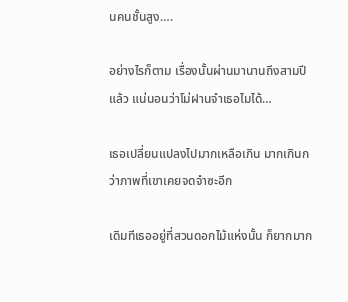นคนชั้นสูง….

อย่างไรก็ตาม เรื่องนั้นผ่านมานานถึงสามปีแล้ว แน่นอนว่าโม่ฝานจำเธอไมได้…

เธอเปลี่ยนแปลงไปมากเหลือเกิน มากเกินกว่าภาพที่เขาเคยจดจำซะอีก

เดิมทีเธออยู่ที่สวนดอกไม้แห่งนั้น ก็ยากมาก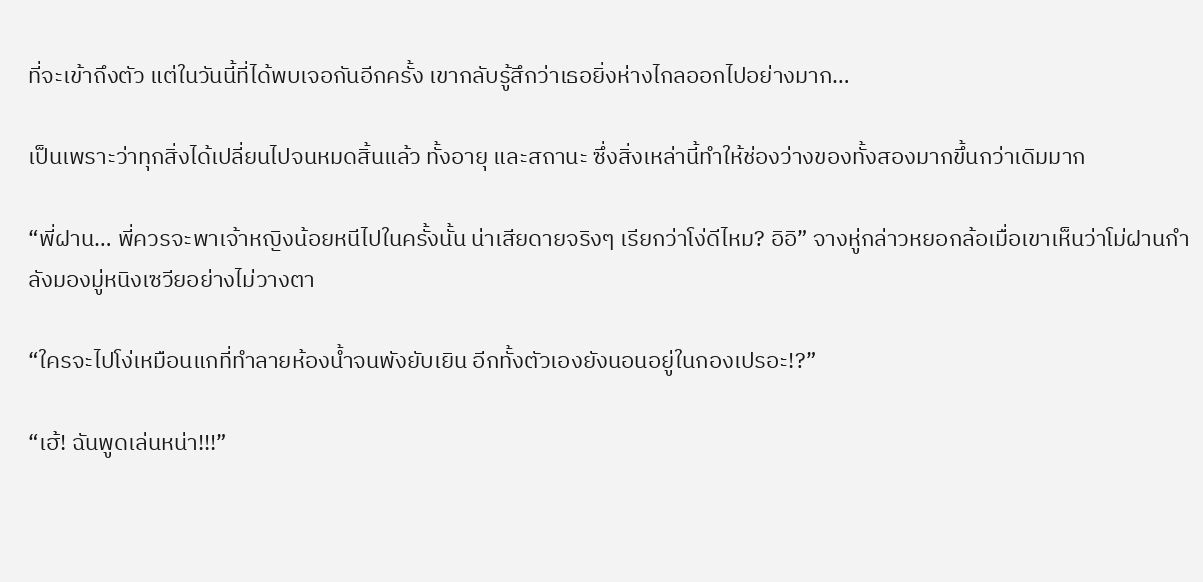ที่จะเข้าถึงตัว แต่ในวันนี้ที่ได้พบเจอกันอีกครั้ง เขากลับรู้สึกว่าเธอยิ่งห่างไกลออกไปอย่างมาก…

เป็นเพราะว่าทุกสิ่งได้เปลี่ยนไปจนหมดสิ้นแล้ว ทั้งอายุ และสถานะ ซึ่งสิ่งเหล่านี้ทำให้ช่องว่างของทั้งสองมากขึ้นกว่าเดิมมาก

“พี่ฝาน… พี่ควรจะพาเจ้าหญิงน้อยหนีไปในครั้งนั้น น่าเสียดายจริงๆ เรียกว่าโง่ดีไหม? อิอิ” จางหู่กล่าวหยอกล้อเมื่อเขาเห็นว่าโม่ฝานกำลังมองมู่หนิงเซวียอย่างไม่วางตา

“ใครจะไปโง่เหมือนแกที่ทำลายห้องน้ำจนพังยับเยิน อีกทั้งตัวเองยังนอนอยู่ในกองเปรอะ!?”

“เฮ้! ฉันพูดเล่นหน่า!!!”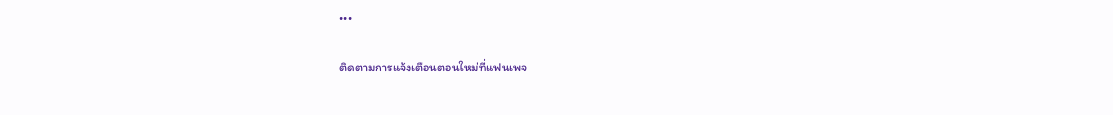•••

ติดตามการแจ้งเตือนตอนใหม่ที่แฟนเพจ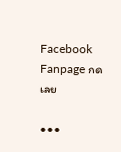Facebook Fanpage กดเลย

•••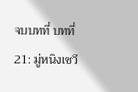จบบทที่ บทที่ 21: มู่หนิงเซวี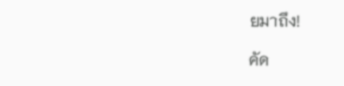ยมาถึง!

คัด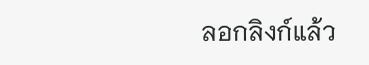ลอกลิงก์แล้ว